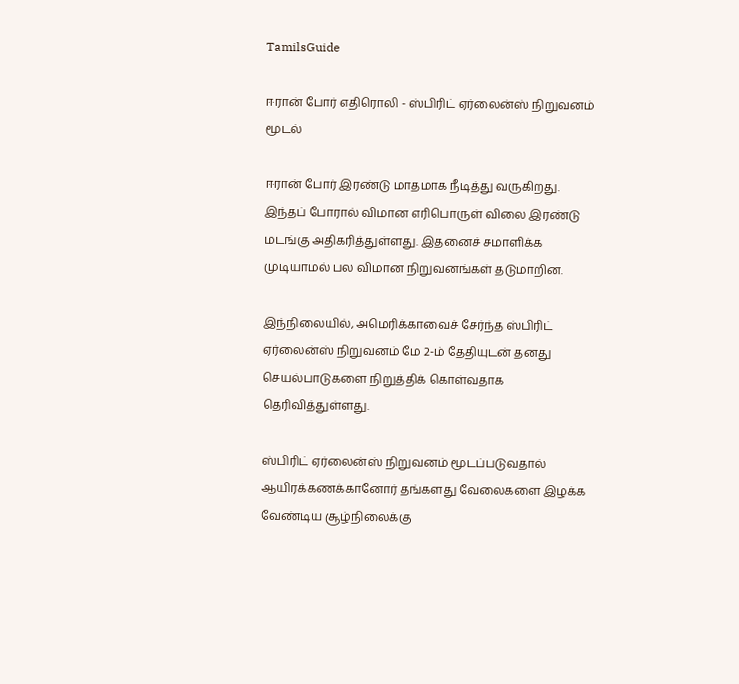TamilsGuide

ஈரான் போர் எதிரொலி - ஸ்பிரிட் ஏர்லைன்ஸ் நிறுவனம் மூடல்

ஈரான் போர் இரண்டு மாதமாக நீடித்து வருகிறது. இந்தப் போரால் விமான எரிபொருள் விலை இரண்டு மடங்கு அதிகரித்துள்ளது. இதனைச் சமாளிக்க முடியாமல் பல விமான நிறுவனங்கள் தடுமாறின.

இந்நிலையில், அமெரிக்காவைச் சேர்ந்த ஸ்பிரிட் ஏர்லைன்ஸ் நிறுவனம் மே 2-ம் தேதியுடன் தனது செயல்பாடுகளை நிறுத்திக் கொள்வதாக தெரிவித்துள்ளது.

ஸ்பிரிட் ஏர்லைன்ஸ் நிறுவனம் மூடப்படுவதால் ஆயிரக்கணக்கானோர் தங்களது வேலைகளை இழக்க வேண்டிய சூழ்நிலைக்கு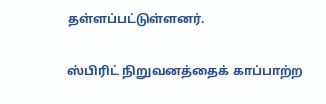தள்ளப்பட்டுள்ளனர்.

ஸ்பிரிட் நிறுவனத்தைக் காப்பாற்ற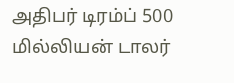அதிபர் டிரம்ப் 500 மில்லியன் டாலர்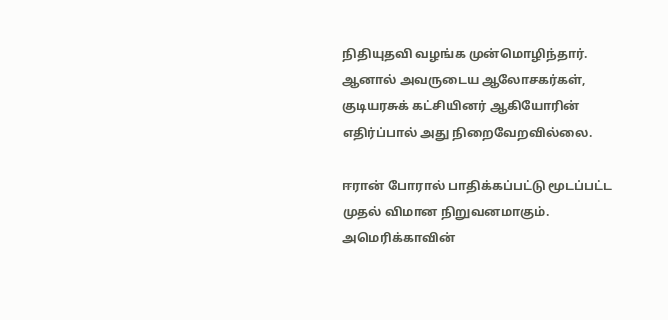நிதியுதவி வழங்க முன்மொழிந்தார். ஆனால் அவருடைய ஆலோசகர்கள், குடியரசுக் கட்சியினர் ஆகியோரின் எதிர்ப்பால் அது நிறைவேறவில்லை.

ஈரான் போரால் பாதிக்கப்பட்டு மூடப்பட்ட முதல் விமான நிறுவனமாகும். அமெரிக்காவின்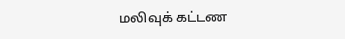மலிவுக் கட்டண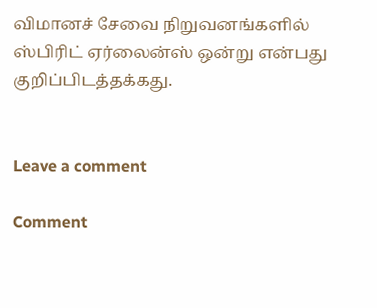விமானச் சேவை நிறுவனங்களில் ஸ்பிரிட் ஏர்லைன்ஸ் ஒன்று என்பது குறிப்பிடத்தக்கது.


Leave a comment

Comment